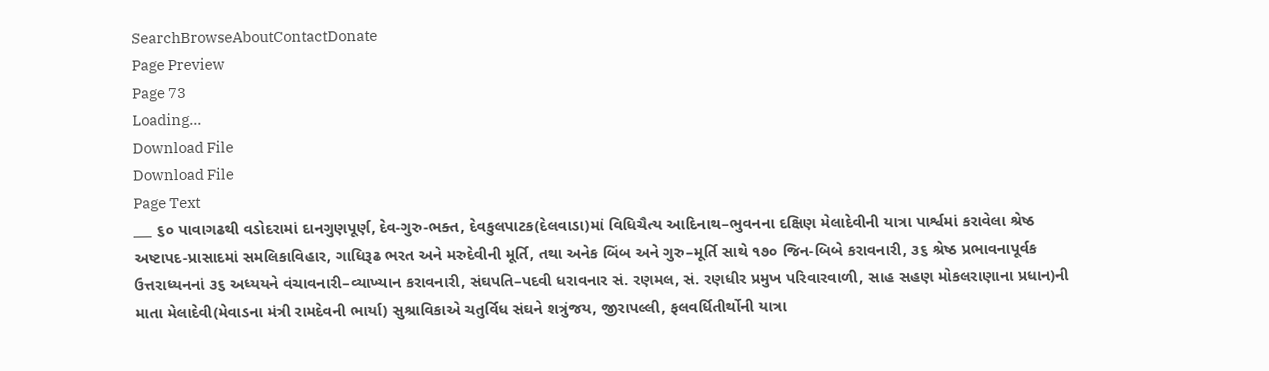SearchBrowseAboutContactDonate
Page Preview
Page 73
Loading...
Download File
Download File
Page Text
___ ૬૦ પાવાગઢથી વડોદરામાં દાનગુણપૂર્ણ, દેવ-ગુરુ-ભક્ત, દેવકુલપાટક(દેલવાડા)માં વિધિચૈત્ય આદિનાથ–ભુવનના દક્ષિણ મેલાદેવીની યાત્રા પાર્શ્વમાં કરાવેલા શ્રેષ્ઠ અષ્ટાપદ-પ્રાસાદમાં સમલિકાવિહાર, ગાધિરૂઢ ભરત અને મરુદેવીની મૂર્તિ, તથા અનેક બિંબ અને ગુરુ–મૂર્તિ સાથે ૧૭૦ જિન-બિબે કરાવનારી, ૩૬ શ્રેષ્ઠ પ્રભાવનાપૂર્વક ઉત્તરાધ્યનનાં ૩૬ અધ્યયને વંચાવનારી–વ્યાખ્યાન કરાવનારી, સંઘપતિ–પદવી ધરાવનાર સં. રણમલ, સં. રણધીર પ્રમુખ પરિવારવાળી, સાહ સહણ મોકલરાણાના પ્રધાન)ની માતા મેલાદેવી(મેવાડના મંત્રી રામદેવની ભાર્યા) સુશ્રાવિકાએ ચતુર્વિધ સંઘને શત્રુંજય, જીરાપલ્લી, ફલવર્ધિતીર્થોની યાત્રા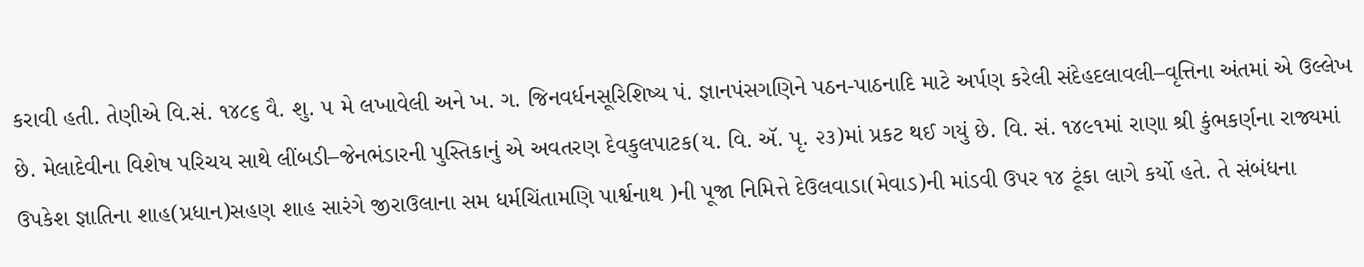કરાવી હતી. તેણીએ વિ.સં. ૧૪૮૬ વૈ. શુ. ૫ મે લખાવેલી અને ખ. ગ. જિનવર્ધનસૂરિશિષ્ય પં. જ્ઞાનપંસગણિને પઠન-પાઠનાદિ માટે અર્પણ કરેલી સંદેહદલાવલી–વૃત્તિના અંતમાં એ ઉલ્લેખ છે. મેલાદેવીના વિશેષ પરિચય સાથે લીંબડી–જેનભંડારની પુસ્તિકાનું એ અવતરણ દેવકુલપાટક(ય. વિ. ઍ. પૃ. ૨૩)માં પ્રકટ થઈ ગયું છે. વિ. સં. ૧૪૯૧માં રાણા શ્રી કુંભકર્ણના રાજ્યમાં ઉપકેશ જ્ઞાતિના શાહ(પ્રધાન)સહણ શાહ સારંગે જીરાઉલાના સમ ધર્મચિંતામણિ પાર્શ્વનાથ )ની પૂજા નિમિત્તે દેઉલવાડા(મેવાડ)ની માંડવી ઉપર ૧૪ ટૂંકા લાગે કર્યો હતે. તે સંબંધના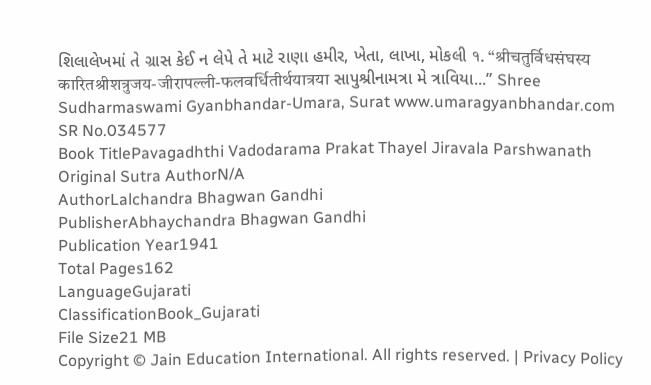શિલાલેખમાં તે ગ્રાસ કેઈ ન લેપે તે માટે રાણા હમીર, ખેતા, લાખા, મોકલી १. “श्रीचतुर्विधसंघस्य कारितश्रीशत्रुजय-जीरापल्ली-फलवर्धितीर्थयात्रया સાપુશ્રીનામત્રા મે ત્રાવિયા...” Shree Sudharmaswami Gyanbhandar-Umara, Surat www.umaragyanbhandar.com
SR No.034577
Book TitlePavagadhthi Vadodarama Prakat Thayel Jiravala Parshwanath
Original Sutra AuthorN/A
AuthorLalchandra Bhagwan Gandhi
PublisherAbhaychandra Bhagwan Gandhi
Publication Year1941
Total Pages162
LanguageGujarati
ClassificationBook_Gujarati
File Size21 MB
Copyright © Jain Education International. All rights reserved. | Privacy Policy